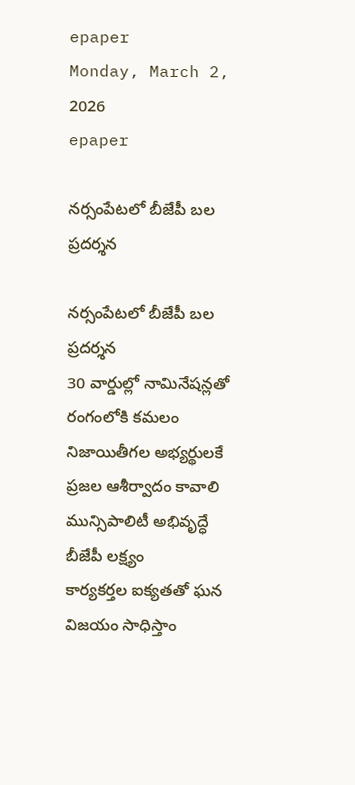epaper
Monday, March 2, 2026
epaper

నర్సంపేటలో బీజేపీ బల ప్రదర్శన

నర్సంపేటలో బీజేపీ బల ప్రదర్శన
30 వార్డుల్లో నామినేషన్లతో రంగంలోకి కమలం
నిజాయితీగల అభ్యర్థులకే ప్రజల ఆశీర్వాదం కావాలి
మున్సిపాలిటీ అభివృద్ధే బీజేపీ లక్ష్యం
కార్యకర్తల ఐక్యతతో ఘన విజయం సాధిస్తాం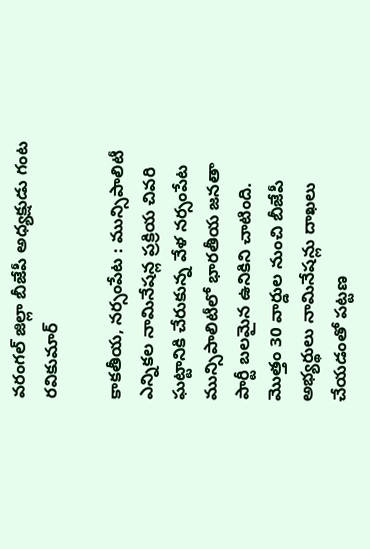వరంగల్ జిల్లా బీజేపీ అధ్యక్షుడు గంట రవికుమార్

కాకతీయ, నర్సంపేట : మున్సిపాలిటీ ఎన్నికల నామినేషన్ల ప్రక్రియ చివరి ఘట్టానికి చేరుకున్న వేళ నర్సంపేట మున్సిపాలిటీలో భారతీయ జనతా పార్టీ బలమైన ఉనికిని చాటింది. మొత్తం 30 వార్డుల నుంచి బీజేపీ అభ్యర్థులు నామినేషన్లు దాఖలు చేయడంతో పట్టణ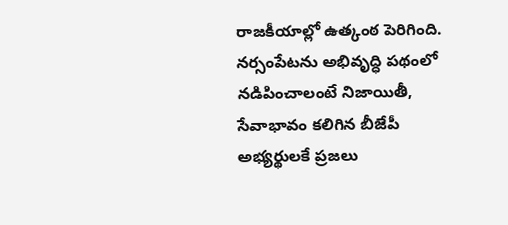రాజకీయాల్లో ఉత్కంఠ పెరిగింది. నర్సంపేటను అభివృద్ధి పథంలో నడిపించాలంటే నిజాయితీ, సేవాభావం కలిగిన బీజేపీ అభ్యర్థులకే ప్రజలు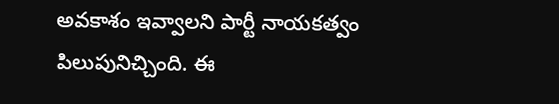అవకాశం ఇవ్వాలని పార్టీ నాయకత్వం పిలుపునిచ్చింది. ఈ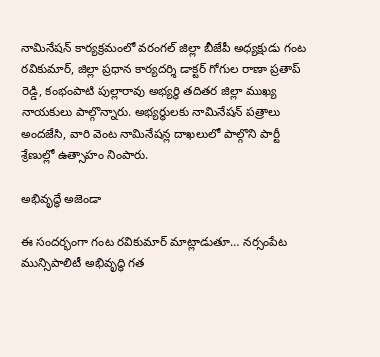నామినేషన్ కార్యక్రమంలో వరంగల్ జిల్లా బీజేపీ అధ్యక్షుడు గంట రవికుమార్, జిల్లా ప్రధాన కార్యదర్శి డాక్టర్ గోగుల రాణా ప్రతాప్ రెడ్డి, కంభంపాటి పుల్లారావు అభ్యర్థి తదితర జిల్లా ముఖ్య నాయకులు పాల్గొన్నారు. అభ్యర్థులకు నామినేషన్ పత్రాలు అందజేసి, వారి వెంట నామినేషన్ల దాఖలులో పాల్గొని పార్టీ శ్రేణుల్లో ఉత్సాహం నింపారు.

అభివృద్ధే అజెండా

ఈ సందర్భంగా గంట రవికుమార్ మాట్లాడుతూ… నర్సంపేట మున్సిపాలిటీ అభివృద్ధి గత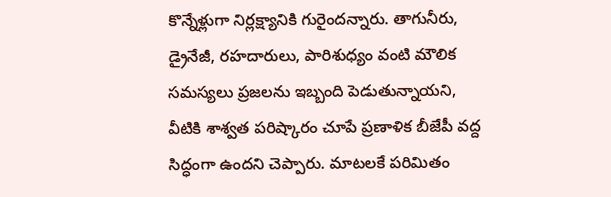కొన్నేళ్లుగా నిర్లక్ష్యానికి గురైందన్నారు. తాగునీరు, డ్రైనేజీ, రహదారులు, పారిశుధ్యం వంటి మౌలిక సమస్యలు ప్రజలను ఇబ్బంది పెడుతున్నాయని, వీటికి శాశ్వత పరిష్కారం చూపే ప్రణాళిక బీజేపీ వద్ద సిద్ధంగా ఉందని చెప్పారు. మాటలకే పరిమితం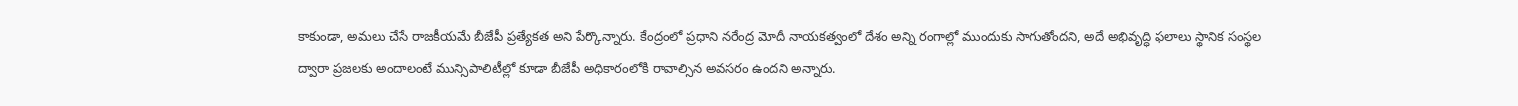కాకుండా, అమలు చేసే రాజకీయమే బీజేపీ ప్రత్యేకత అని పేర్కొన్నారు. కేంద్రంలో ప్రధాని నరేంద్ర మోదీ నాయకత్వంలో దేశం అన్ని రంగాల్లో ముందుకు సాగుతోందని, అదే అభివృద్ధి ఫలాలు స్థానిక సంస్థల ద్వారా ప్రజలకు అందాలంటే మున్సిపాలిటీల్లో కూడా బీజేపీ అధికారంలోకి రావాల్సిన అవసరం ఉందని అన్నారు.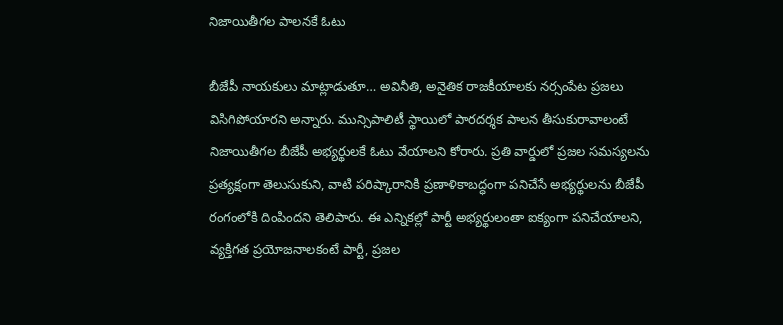నిజాయితీగల పాలనకే ఓటు

బీజేపీ నాయకులు మాట్లాడుతూ… అవినీతి, అనైతిక రాజకీయాలకు నర్సంపేట ప్రజలు విసిగిపోయారని అన్నారు. మున్సిపాలిటీ స్థాయిలో పారదర్శక పాలన తీసుకురావాలంటే నిజాయితీగల బీజేపీ అభ్యర్థులకే ఓటు వేయాలని కోరారు. ప్రతి వార్డులో ప్రజల సమస్యలను ప్రత్యక్షంగా తెలుసుకుని, వాటి పరిష్కారానికి ప్రణాళికాబద్ధంగా పనిచేసే అభ్యర్థులను బీజేపీ రంగంలోకి దింపిందని తెలిపారు. ఈ ఎన్నికల్లో పార్టీ అభ్యర్థులంతా ఐక్యంగా పనిచేయాలని, వ్యక్తిగత ప్రయోజనాలకంటే పార్టీ, ప్రజల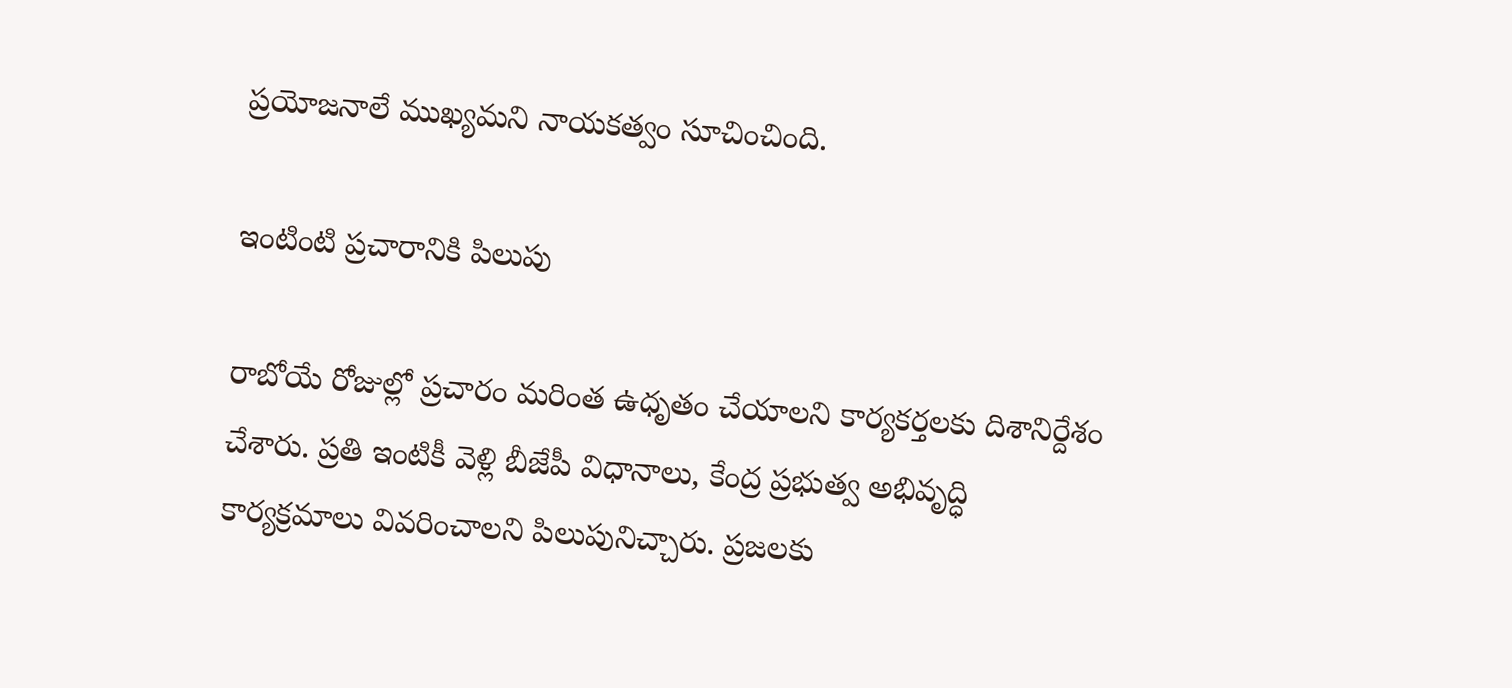ప్రయోజనాలే ముఖ్యమని నాయకత్వం సూచించింది.

ఇంటింటి ప్రచారానికి పిలుపు

రాబోయే రోజుల్లో ప్రచారం మరింత ఉధృతం చేయాలని కార్యకర్తలకు దిశానిర్దేశం చేశారు. ప్రతి ఇంటికీ వెళ్లి బీజేపీ విధానాలు, కేంద్ర ప్రభుత్వ అభివృద్ధి కార్యక్రమాలు వివరించాలని పిలుపునిచ్చారు. ప్రజలకు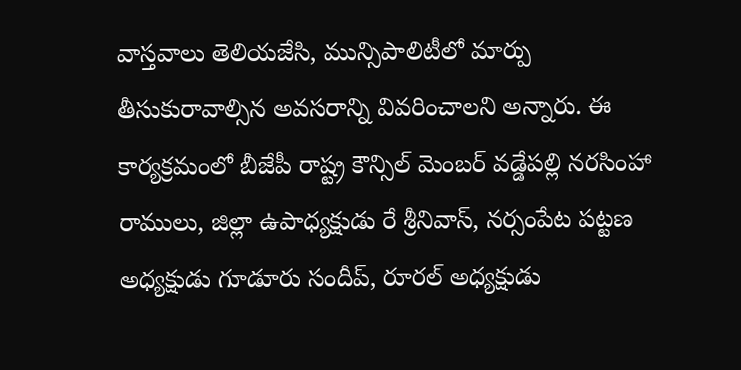వాస్తవాలు తెలియజేసి, మున్సిపాలిటీలో మార్పు తీసుకురావాల్సిన అవసరాన్ని వివరించాలని అన్నారు. ఈ కార్యక్రమంలో బీజేపీ రాష్ట్ర కౌన్సిల్ మెంబర్ వడ్డేపల్లి నరసింహా రాములు, జిల్లా ఉపాధ్యక్షుడు రే శ్రీనివాస్, నర్సంపేట పట్టణ అధ్యక్షుడు గూడూరు సందీప్, రూరల్ అధ్యక్షుడు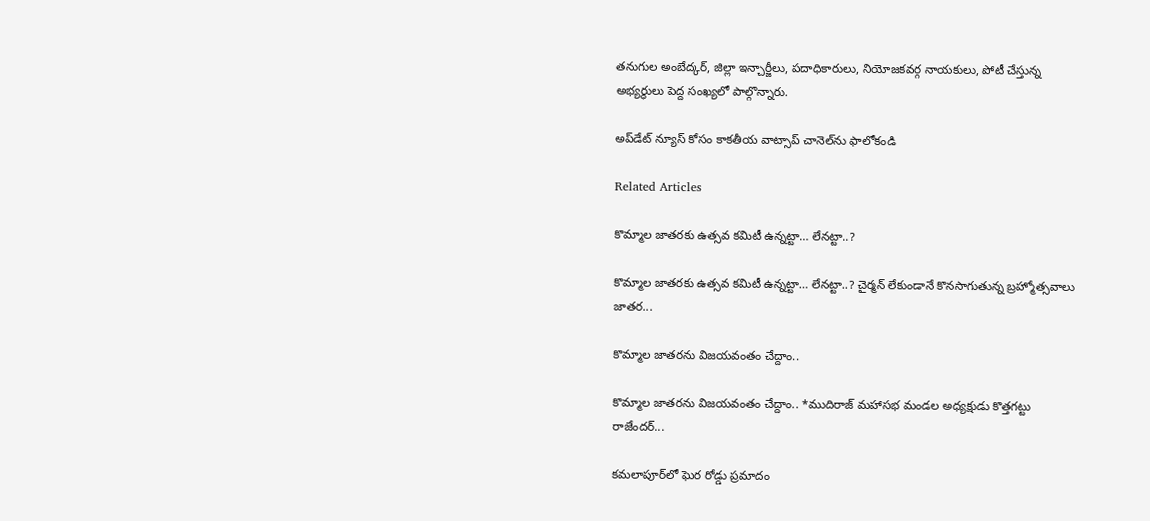తనుగుల అంబేద్కర్, జిల్లా ఇన్చార్జీలు, పదాధికారులు, నియోజకవర్గ నాయకులు, పోటీ చేస్తున్న అభ్యర్థులు పెద్ద సంఖ్యలో పాల్గొన్నారు.

అప్‌డేట్ న్యూస్ కోసం కాక‌తీయ వాట్సాప్ చానెల్‌ను ఫాలోకండి

Related Articles

కొమ్మాల జాతరకు ఉత్సవ కమిటీ ఉన్నట్టా… లేనట్టా..?

కొమ్మాల జాతరకు ఉత్సవ కమిటీ ఉన్నట్టా… లేనట్టా..? చైర్మన్ లేకుండానే కొనసాగుతున్న బ్రహ్మోత్సవాలు జాతర...

కొమ్మాల జాతరను విజయవంతం చేద్దాం..

కొమ్మాల జాతరను విజయవంతం చేద్దాం.. *ముదిరాజ్ మహాసభ మండల అధ్యక్షుడు కొత్తగట్టు రాజేందర్...

కమలాపూర్‌లో ఘెర రోడ్డు ప్ర‌మాదం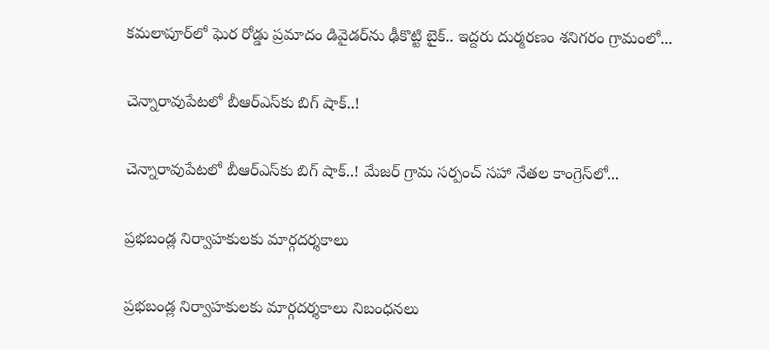కమలాపూర్‌లో ఘెర రోడ్డు ప్ర‌మాదం డివైడర్‌ను ఢీకొట్టి బైక్‌.. ఇద్ద‌రు దుర్మ‌ర‌ణం శనిగరం గ్రామంలో...

చెన్నారావుపేటలో బీఆర్ఎస్‌కు బిగ్ షాక్..!

చెన్నారావుపేటలో బీఆర్ఎస్‌కు బిగ్ షాక్..! మేజర్ గ్రామ సర్పంచ్ సహా నేతల కాంగ్రెస్‌లో...

ప్రభబండ్ల నిర్వాహకులకు మార్గదర్శకాలు

ప్రభబండ్ల నిర్వాహకులకు మార్గదర్శకాలు నిబంధనలు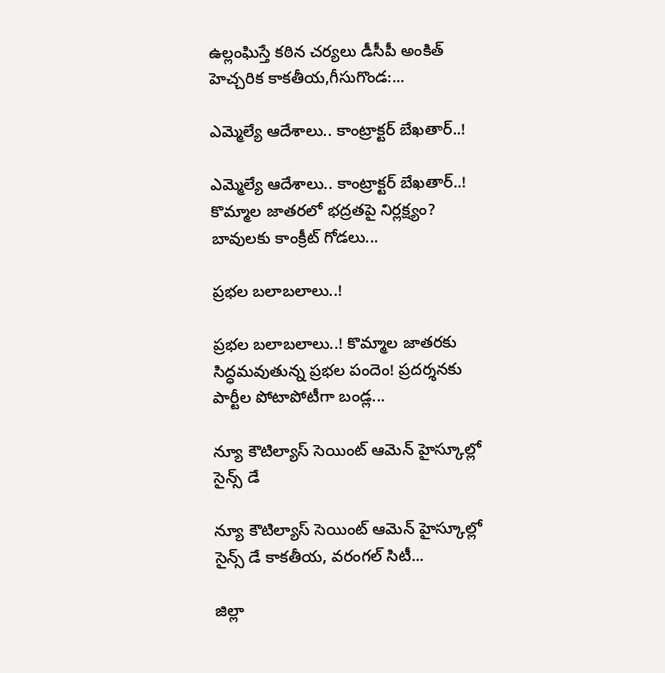ఉల్లంఘిస్తే కఠిన చర్యలు డీసీపీ అంకిత్ హెచ్చరిక కాకతీయ,గీసుగొండ:...

ఎమ్మెల్యే ఆదేశాలు.. కాంట్రాక్టర్ బేఖతార్..!

ఎమ్మెల్యే ఆదేశాలు.. కాంట్రాక్టర్ బేఖతార్..! కొమ్మాల జాతరలో భద్రతపై నిర్లక్ష్యం? బావులకు కాంక్రీట్ గోడలు...

ప్ర‌భ‌ల బ‌లాబ‌లాలు..!

ప్ర‌భ‌ల బ‌లాబ‌లాలు..! కొమ్మాల జాతరకు సిద్ధమవుతున్న ప్రభల పందెం! ప్రదర్శనకు పార్టీల పోటాపోటీగా బండ్ల...

న్యూ కౌటిల్యాస్ సెయింట్ ఆమెన్ హైస్కూల్లో సైన్స్ డే

న్యూ కౌటిల్యాస్ సెయింట్ ఆమెన్ హైస్కూల్లో సైన్స్ డే కాకతీయ, వరంగల్ సిటీ...

జిల్లా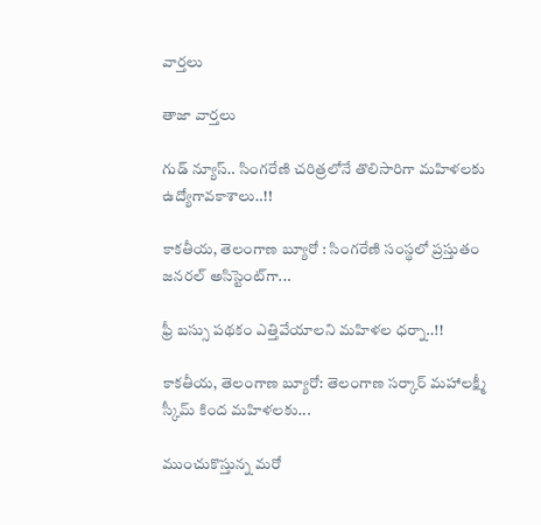వార్త‌లు

తాజా వార్త‌లు

గుడ్ న్యూస్.. సింగరేణి చరిత్రలోనే తొలిసారిగా మ‌హిళ‌ల‌కు ఉద్యోగావ‌కాశాలు..!!

కాక‌తీయ‌, తెలంగాణ బ్యూరో : సింగరేణి సంస్థలో ప్రస్తుతం జనరల్ అసిస్టెంట్‌గా...

ఫ్రీ బస్సు పథకం ఎత్తివేయాలని మహిళల ధర్నా..!!

కాకతీయ, తెలంగాణ బ్యూరో: తెలంగాణ సర్కార్ మహాలక్ష్మీ స్కీమ్ కింద మహిళలకు...

ముంచుకొస్తున్న మరో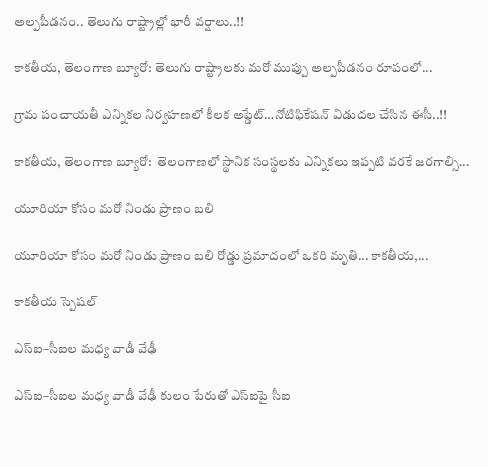అల్పపీడనం.. తెలుగు రాష్ట్రాల్లో భారీ వర్షాలు..!!

కాకతీయ, తెలంగాణ బ్యూరో: తెలుగు రాష్ట్రాలకు మరో ముప్పు అల్పపీడనం రూపంలో...

గ్రామ పంచాయ‌తీ ఎన్నిక‌ల నిర్వ‌హ‌ణ‌లో కీల‌క అప్డేట్‌…నోటిఫికేషన్ విడుదల చేసిన ఈసీ..!!

కాకతీయ, తెలంగాణ బ్యూరో:  తెలంగాణలో స్థానిక సంస్థలకు ఎన్నికలు ఇప్పటి వరకే జరగాల్సి...

యూరియా కోసం మరో నిండు ప్రాణం బలి

యూరియా కోసం మరో నిండు ప్రాణం బలి రోడ్డు ప్రమాదంలో ఒకరి మృతి... కాకతీయ,...

కాక‌తీయ స్పెష‌ల్‌

ఎస్ఐ–సీఐల మ‌ధ్య వాడీ వేఢీ

ఎస్ఐ–సీఐల మ‌ధ్య వాడీ వేఢీ కులం పేరుతో ఎస్ఐపై సీఐ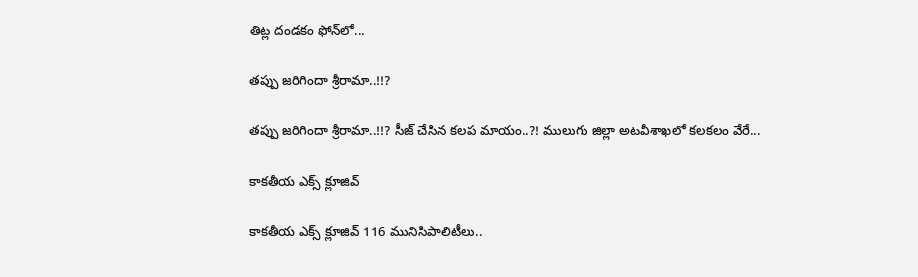తిట్ల దండ‌కం ఫోన్‌లో...

త‌ప్పు జ‌రిగిందా శ్రీరామా..!!?

త‌ప్పు జ‌రిగిందా శ్రీరామా..!!? సీజ్ చేసిన క‌ల‌ప‌ మాయం..?! ములుగు జిల్లా అట‌వీశాఖ‌లో క‌ల‌క‌లం వేరే...

కాక‌తీయ ఎక్స్ క్లూజివ్

కాక‌తీయ ఎక్స్ క్లూజివ్ 116 మునిసిపాలిటీలు..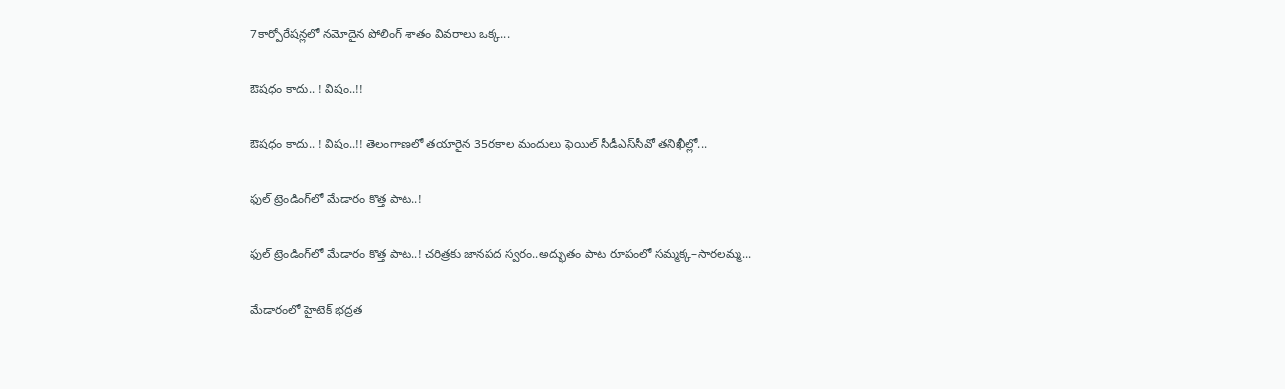7కార్పోరేష‌న్ల‌లో న‌మోదైన పోలింగ్ శాతం వివ‌రాలు ఒక్క...

ఔష‌ధం కాదు.. ! విషం..!!

ఔష‌ధం కాదు.. ! విషం..!! తెలంగాణలో తయారైన 35ర‌కాల మందులు ఫెయిల్‌ సీడీఎస్‌సీవో తనిఖీల్లో...

ఫుల్ ట్రెండింగ్‌లో మేడారం కొత్త పాట..!

ఫుల్ ట్రెండింగ్‌లో మేడారం కొత్త పాట..! చరిత్రకు జానపద స్వరం..అద్భుతం పాట రూపంలో సమ్మక్క–సారలమ్మ...

మేడారంలో హైటెక్ భద్రత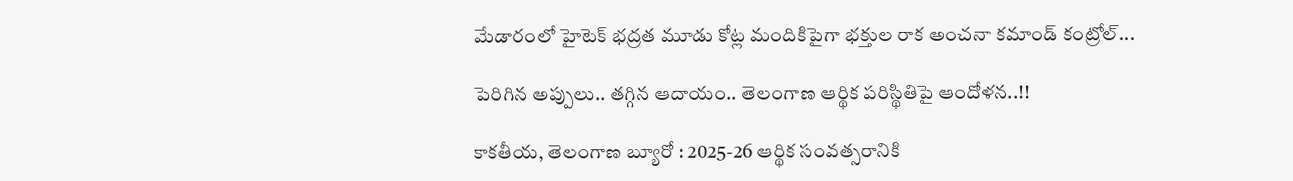మేడారంలో హైటెక్ భద్రత మూడు కోట్ల మందికిపైగా భక్తుల రాక అంచనా కమాండ్ కంట్రోల్...

పెరిగిన అప్పులు.. తగ్గిన ఆదాయం.. తెలంగాణ ఆర్థిక పరిస్థితిపై ఆందోళన..!!

కాకతీయ, తెలంగాణ బ్యూరో : 2025-26 ఆర్థిక సంవత్సరానికి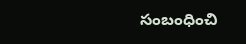సంబంధించి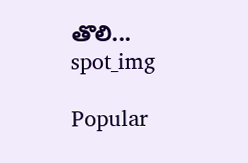తొలి...
spot_img

Popular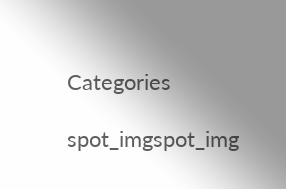Categories

spot_imgspot_img